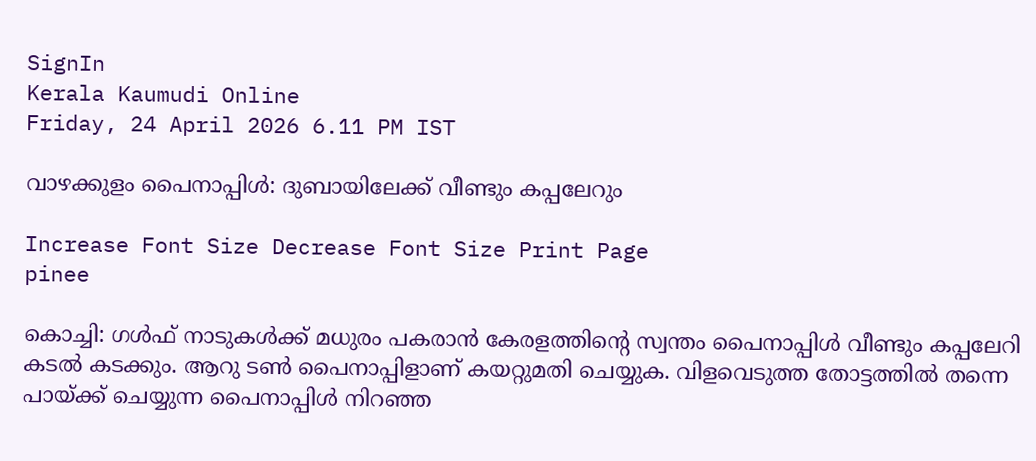SignIn
Kerala Kaumudi Online
Friday, 24 April 2026 6.11 PM IST

വാഴക്കുളം പൈനാപ്പിൾ: ദുബായിലേക്ക് വീണ്ടും കപ്പലേറും

Increase Font Size Decrease Font Size Print Page
pinee

കൊച്ചി: ഗൾഫ് നാടുകൾക്ക് മധുരം പകരാൻ കേരളത്തിന്റെ സ്വന്തം പൈനാപ്പിൾ വീണ്ടും കപ്പലേറി കടൽ കടക്കും. ആറു ടൺ പൈനാപ്പിളാണ് കയറ്റുമതി ചെയ്യുക. വിളവെടുത്ത തോട്ടത്തിൽ തന്നെ പായ്‌ക്ക് ചെയ്യുന്ന പൈനാപ്പിൾ നിറഞ്ഞ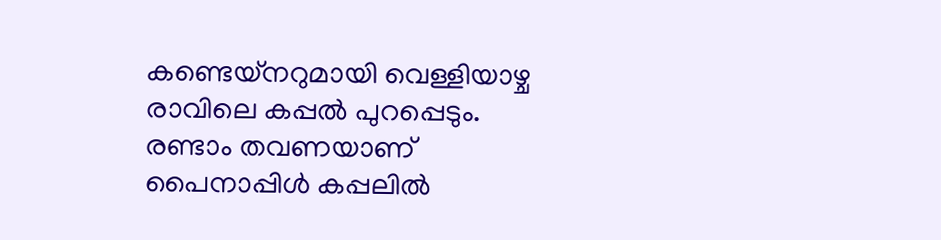കണ്ടെയ്‌നറുമായി വെള്ളിയാഴ്ച രാവിലെ കപ്പൽ പുറപ്പെടും. രണ്ടാം തവണയാണ് പൈനാപ്പിൾ കപ്പലിൽ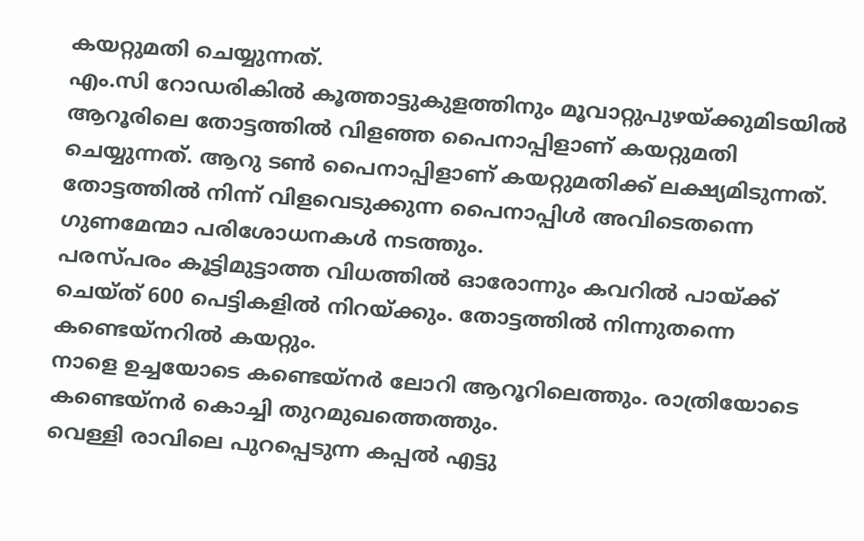കയറ്റുമതി ചെയ്യുന്നത്.
എം.സി റോഡരികിൽ കൂത്താട്ടുകുളത്തിനും മൂവാറ്റുപുഴയ്‌ക്കുമിടയിൽ ആറൂരിലെ തോട്ടത്തിൽ വിളഞ്ഞ പൈനാപ്പിളാണ് കയറ്റുമതി ചെയ്യുന്നത്. ആറു ടൺ പൈനാപ്പിളാണ് കയറ്റുമതിക്ക് ലക്ഷ്യമിടുന്നത്. തോട്ടത്തിൽ നിന്ന് വിളവെടുക്കുന്ന പൈനാപ്പിൾ അവിടെതന്നെ ഗുണമേന്മാ പരിശോധനകൾ നടത്തും.
പരസ്‌പരം കൂട്ടിമുട്ടാത്ത വിധത്തിൽ ഓരോന്നും കവറിൽ പായ്‌ക്ക് ചെയ്ത് 600 പെട്ടികളിൽ നിറയ്ക്കും. തോട്ടത്തിൽ നിന്നുതന്നെ കണ്ടെയ്‌നറിൽ കയറ്റും.
നാളെ ഉച്ചയോടെ കണ്ടെയ്‌നർ ലോറി ആറൂറിലെത്തും. രാത്രിയോടെ കണ്ടെയ്‌നർ കൊച്ചി തുറമുഖത്തെത്തും.
വെള്ളി രാവിലെ പുറപ്പെടുന്ന കപ്പൽ എട്ടു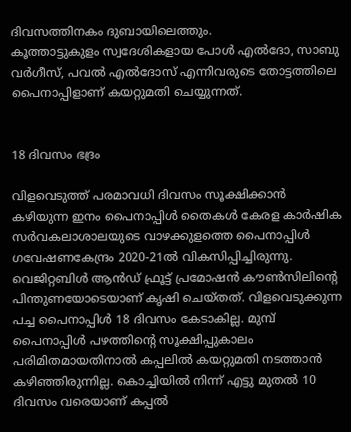ദിവസത്തിനകം ദുബായിലെത്തും.
കൂത്താട്ടുകുളം സ്വദേശികളായ പോൾ എൽദോ, സാബു വർഗീസ്, പവൽ എൽദോസ് എന്നിവരുടെ തോട്ടത്തിലെ പൈനാപ്പിളാണ് കയറ്റുമതി ചെയ്യുന്നത്.


18 ദിവസം ഭദ്രം

വിളവെടുത്ത് പരമാവധി ദിവസം സൂക്ഷിക്കാൻ കഴിയുന്ന ഇനം പൈനാപ്പിൾ തൈകൾ കേരള കാർഷിക സർവകലാശാലയുടെ വാഴക്കുളത്തെ പൈനാപ്പിൾ ഗവേഷണകേന്ദ്രം 2020-21ൽ വികസിപ്പിച്ചിരുന്നു. വെജിറ്റബിൾ ആൻഡ് ഫ്രൂട്ട് പ്രമോഷൻ കൗൺസിലിന്റെ പിന്തുണയോടെയാണ് കൃഷി ചെയ്‌തത്. വിളവെടുക്കുന്ന പച്ച പൈനാപ്പിൾ 18 ദിവസം കേടാകില്ല. മുമ്പ് പൈനാപ്പിൾ പഴത്തിന്റെ സൂക്ഷിപ്പുകാലം പരിമിതമായതിനാൽ കപ്പലിൽ കയറ്റുമതി നടത്താൻ കഴിഞ്ഞിരുന്നില്ല. കൊച്ചിയിൽ നിന്ന് എട്ടു മുതൽ 10 ദിവസം വരെയാണ് കപ്പൽ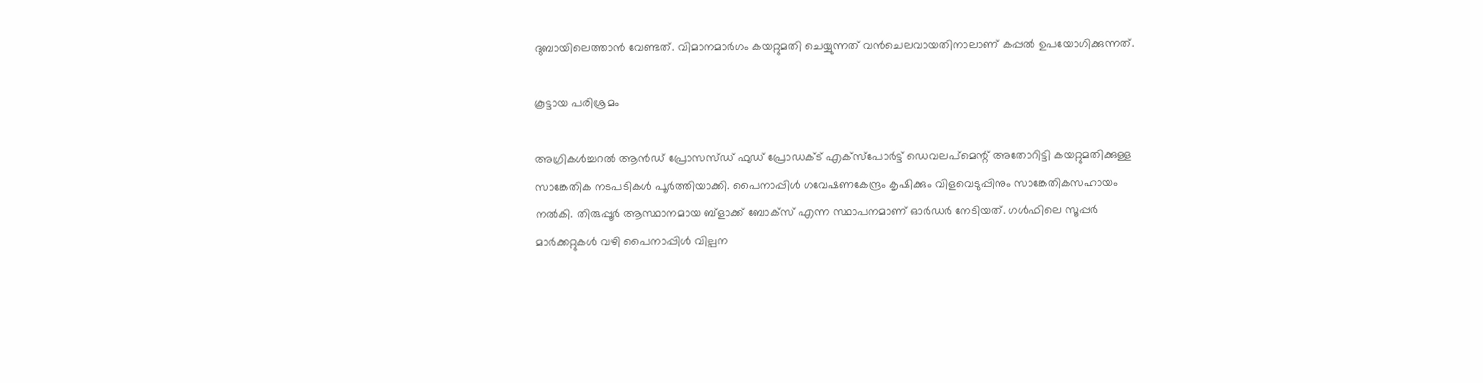ദുബായിലെത്താൻ വേണ്ടത്. വിമാനമാർഗം കയറ്റുമതി ചെയ്യുന്നത് വൻചെലവായതിനാലാണ് കപ്പൽ ഉപയോഗിക്കുന്നത്.

കൂട്ടായ പരിശ്രമം

അഗ്രികൾച്ചറൽ ആൻഡ് പ്രോസസ്ഡ് ഫുഡ് പ്രോഡക്‌ട് എക്‌സ്‌പോർട്ട് ഡെവലപ്മെന്റ് അതോറിട്ടി കയറ്റുമതിക്കുള്ള സാങ്കേതിക നടപടികൾ പൂർത്തിയാക്കി. പൈനാപ്പിൾ ഗവേഷണകേന്ദ്രം കൃഷിക്കും വിളവെടുപ്പിനും സാങ്കേതികസഹായം നൽകി. തിരുപ്പൂർ ആസ്ഥാനമായ ബ്ളാക്ക് ബോക്‌സ് എന്ന സ്ഥാപനമാണ് ഓർഡർ നേടിയത്. ഗൾഫിലെ സൂപ്പർ മാർക്കറ്റുകൾ വഴി പൈനാപ്പിൾ വില്പന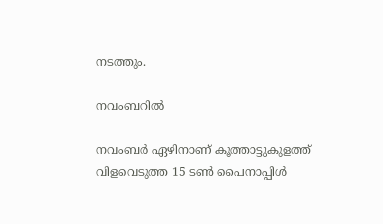നടത്തും.

നവംബറിൽ

നവംബർ ഏഴിനാണ് കൂത്താട്ടുകുളത്ത് വിളവെടുത്ത 15 ടൺ പൈനാപ്പിൾ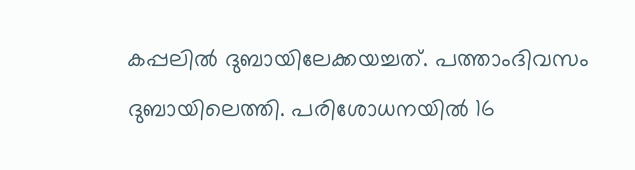കപ്പലിൽ ദുബായിലേക്കയച്ചത്. പത്താംദിവസം ദുബായിലെത്തി. പരിശോധനയിൽ 16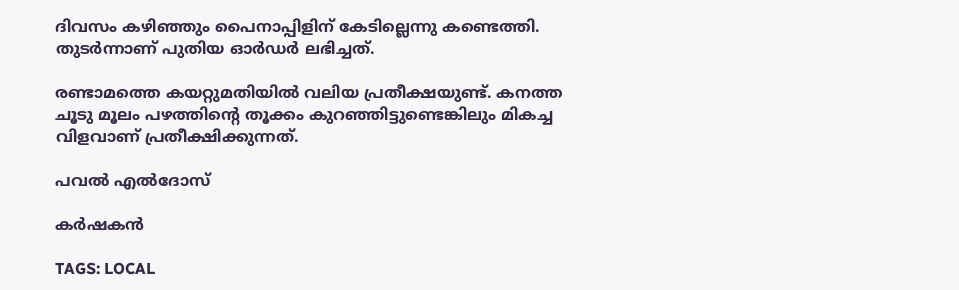ദിവസം കഴിഞ്ഞും പൈനാപ്പിളിന് കേടില്ലെന്നു കണ്ടെത്തി. തുടർന്നാണ് പുതിയ ഓർഡർ ലഭിച്ചത്.

രണ്ടാമത്തെ കയറ്റുമതിയിൽ വലിയ പ്രതീക്ഷയുണ്ട്. കനത്ത ചൂടു മൂലം പഴത്തിന്റെ തൂക്കം കുറഞ്ഞിട്ടുണ്ടെങ്കിലും മികച്ച വിളവാണ് പ്രതീക്ഷിക്കുന്നത്.

പവൽ എൽദോസ്

കർഷകൻ

TAGS: LOCAL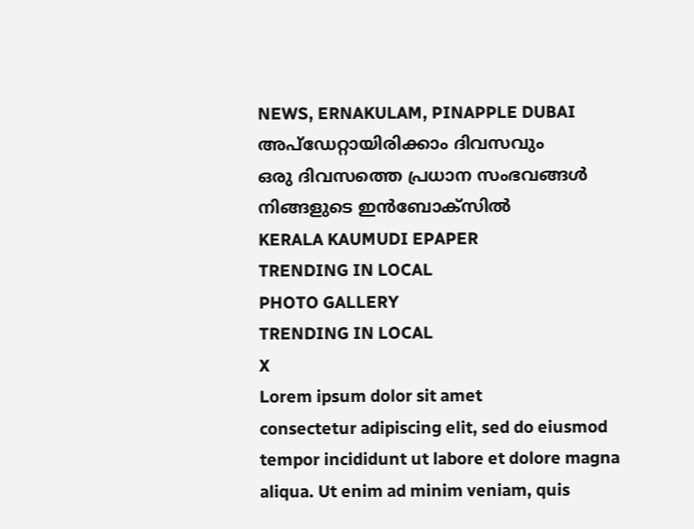NEWS, ERNAKULAM, PINAPPLE DUBAI
അപ്ഡേറ്റായിരിക്കാം ദിവസവും
ഒരു ദിവസത്തെ പ്രധാന സംഭവങ്ങൾ നിങ്ങളുടെ ഇൻബോക്സിൽ
KERALA KAUMUDI EPAPER
TRENDING IN LOCAL
PHOTO GALLERY
TRENDING IN LOCAL
X
Lorem ipsum dolor sit amet
consectetur adipiscing elit, sed do eiusmod tempor incididunt ut labore et dolore magna aliqua. Ut enim ad minim veniam, quis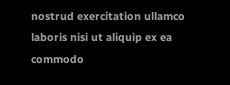nostrud exercitation ullamco laboris nisi ut aliquip ex ea commodo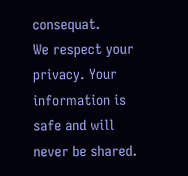consequat.
We respect your privacy. Your information is safe and will never be shared.